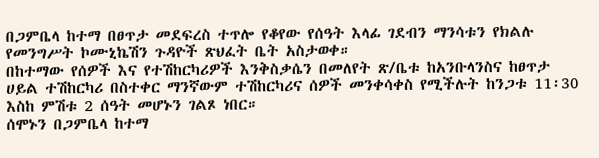በጋምቤላ ከተማ በፀጥታ መደፍረስ ተጥሎ የቆየው የሰዓት እላፊ ገደብን ማንሳቱን የክልሉ የመንግሥት ኮሙኒኬሽን ጉዳዮች ጽህፈት ቤት አስታወቀ።
በከተማው የሰዎች እና የተሽከርካሪዎች እንቅስቃሴን በመለየት ጽ/ቤቱ ከአንቡላንስና ከፀጥታ ሀይል ተሽከርካሪ በስተቀር ማንኛውም ተሽከርካሪና ሰዎች መንቀሳቀስ የሚችሉት ከንጋቱ 11፡30 እስከ ምሽቱ 2 ሰዓት መሆኑን ገልጾ ነበር።
ሰሞኑን በጋምቤላ ከተማ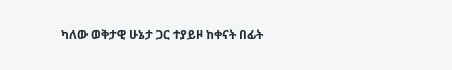ካለው ወቅታዊ ሁኔታ ጋር ተያይዞ ከቀናት በፊት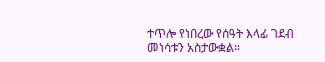ተጥሎ የነበረው የሰዓት እላፊ ገደብ መነሳቱን አስታውቋል።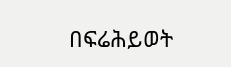በፍሬሕይወት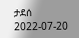ታደሰ
2022-07-20